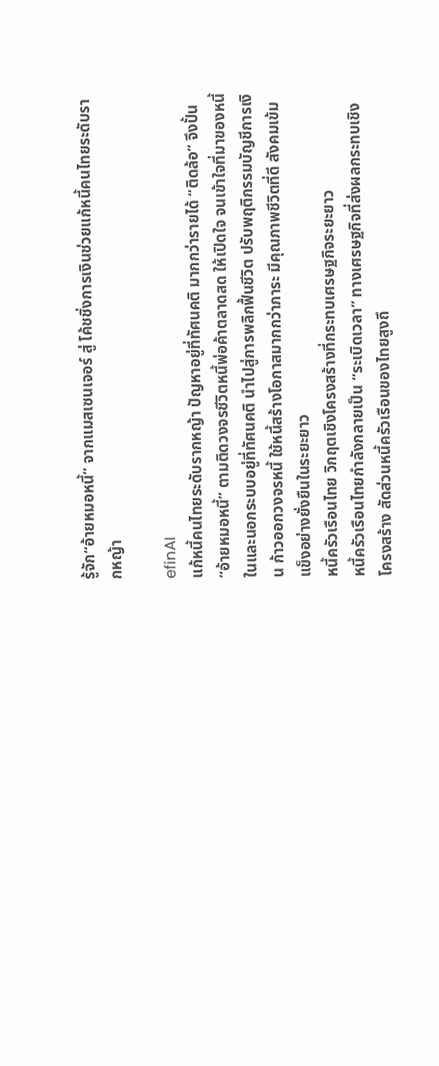รู้จัก“อ้ายหมอหนี้” จากแมสเซนเจอร์ สู่ โค้ชชิ่งการเงินช่วยแก้หนี้คนไทยระดับรากหญ้า

efinAI
แก้หนี้คนไทยระดับรากหญ้า ปัญหาอยู่ที่ทัศนคติ มากกว่ารายได้ “ติดล้อ” จึงปั้น “อ้ายหมอหนี้” ตามติดวงจรชีวิตหนี้พ่อค้าตลาดสด ให้เปิดใจ จนเข้าใจที่มาของหนี้ในและนอกระบบอยู่ที่ทัศนคติ นำไปสู่การพลิกฟื้นชีวิต ปรับพฤติกรรมบัญชีการเงิน ก้าวออกวงจรหนี้ ใช้หนี้สร้างโอกาสมากกว่าภาระ มีคุณภาพชีวิตที่ดี สังคมเข้มแข็งอย่างยั่งยืนในระยะยาว
หนี้ครัวเรือนไทย วิกฤตเชิงโครงสร้างที่กระทบเศรษฐกิจระยะยาว
หนี้ครัวเรือนไทยกำลังกลายเป็น “ระเบิดเวลา” ทางเศรษฐกิจที่ส่งผลกระทบเชิงโครงสร้าง สัดส่วนหนี้ครัวเรือนของไทยสูงถึ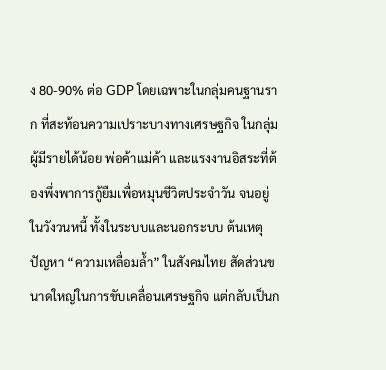ง 80-90% ต่อ GDP โดยเฉพาะในกลุ่มคนฐานราก ที่สะท้อนความเปราะบางทางเศรษฐกิจ ในกลุ่มผู้มีรายได้น้อย พ่อค้าแม่ค้า และแรงงานอิสระที่ต้องพึ่งพาการกู้ยืมเพื่อหมุนชีวิตประจำวัน จนอยู่ในวังวนหนี้ ทั้งในระบบและนอกระบบ ต้นเหตุปัญหา “ความเหลื่อมล้ำ” ในสังคมไทย สัดส่วนขนาดใหญ่ในการขับเคลื่อนเศรษฐกิจ แต่กลับเป็นก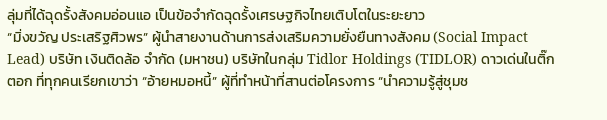ลุ่มที่ได้ฉุดรั้งสังคมอ่อนแอ เป็นข้อจำกัดฉุดรั้งเศรษฐกิจไทยเติบโตในระยะยาว
“มิ่งขวัญ ประเสริฐศิวพร” ผู้นำสายงานด้านการส่งเสริมความยั่งยืนทางสังคม (Social Impact Lead) บริษัท เงินติดล้อ จำกัด (มหาชน) บริษัทในกลุ่ม Tidlor Holdings (TIDLOR) ดาวเด่นในติ๊กตอก ที่ทุกคนเรียกเขาว่า “อ้ายหมอหนี้” ผู้ที่ทำหน้าที่สานต่อโครงการ “นำความรู้สู่ชุมช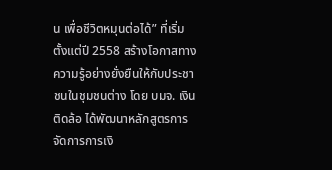น เพื่อชีวิตหมุนต่อได้” ที่เริ่มตั้งแต่ปี 2558 สร้างโอกาสทางความรู้อย่างยั่งยืนให้กับประชาชนในชุมชนต่าง โดย บมจ. เงินติดล้อ ได้พัฒนาหลักสูตรการจัดการการเงิ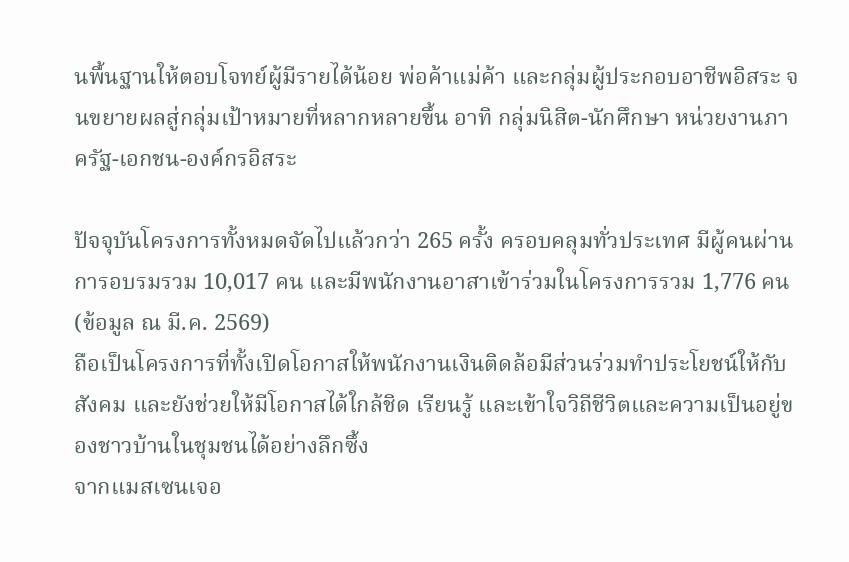นพื้นฐานให้ตอบโจทย์ผู้มีรายได้น้อย พ่อค้าแม่ค้า และกลุ่มผู้ประกอบอาชีพอิสระ จนขยายผลสู่กลุ่มเป้าหมายที่หลากหลายขึ้น อาทิ กลุ่มนิสิต-นักศึกษา หน่วยงานภาครัฐ-เอกชน-องค์กรอิสระ

ปัจจุบันโครงการทั้งหมดจัดไปแล้วกว่า 265 ครั้ง ครอบคลุมทั่วประเทศ มีผู้คนผ่านการอบรมรวม 10,017 คน และมีพนักงานอาสาเข้าร่วมในโครงการรวม 1,776 คน (ข้อมูล ณ มี.ค. 2569)
ถือเป็นโครงการที่ทั้งเปิดโอกาสให้พนักงานเงินติดล้อมีส่วนร่วมทำประโยชน์ให้กับสังคม และยังช่วยให้มีโอกาสได้ใกล้ชิด เรียนรู้ และเข้าใจวิถีชีวิตและความเป็นอยู่ของชาวบ้านในชุมชนได้อย่างลึกซึ้ง
จากแมสเซนเจอ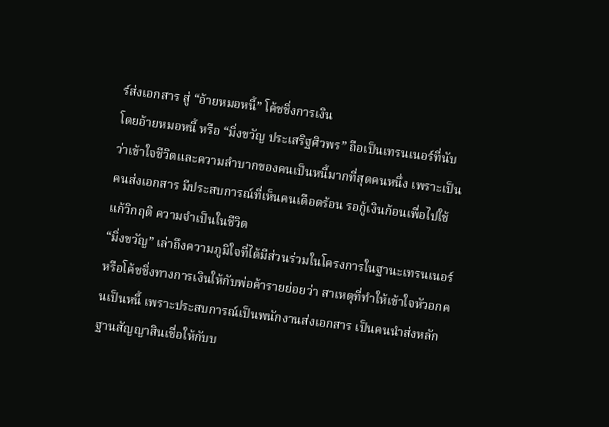ร์ส่งเอกสาร สู่ “อ้ายหมอหนี้” โค้ชชิ่งการเงิน
โดยอ้ายหมอหนี้ หรือ “มิ่งขวัญ ประเสริฐศิวพร” ถือเป็นเทรนเนอร์ที่นับว่าเข้าใจชีวิตและความลำบากของคนเป็นหนี้มากที่สุดคนหนึ่ง เพราะเป็นคนส่งเอกสาร มีประสบการณ์ที่เห็นคนเดือดร้อน รอกู้เงินก้อนเพื่อไปใช้แก้วิกฤติ ความจำเป็นในชีวิต
“มิ่งขวัญ” เล่าถึงความภูมิใจที่ได้มีส่วนร่วมในโครงการในฐานะเทรนเนอร์ หรือโค้ชชิ่งทางการเงินให้กับพ่อค้ารายย่อยว่า สาเหตุที่ทำให้เข้าใจหัวอกคนเป็นหนี้ เพราะประสบการณ์เป็นพนักงานส่งเอกสาร เป็นคนนำส่งหลักฐานสัญญาสินเชื่อให้กับบ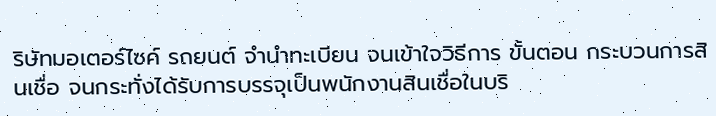ริษัทมอเตอร์ไซค์ รถยนต์ จำนำทะเบียน จนเข้าใจวิธีการ ขั้นตอน กระบวนการสินเชื่อ จนกระทั่งได้รับการบรรจุเป็นพนักงานสินเชื่อในบริ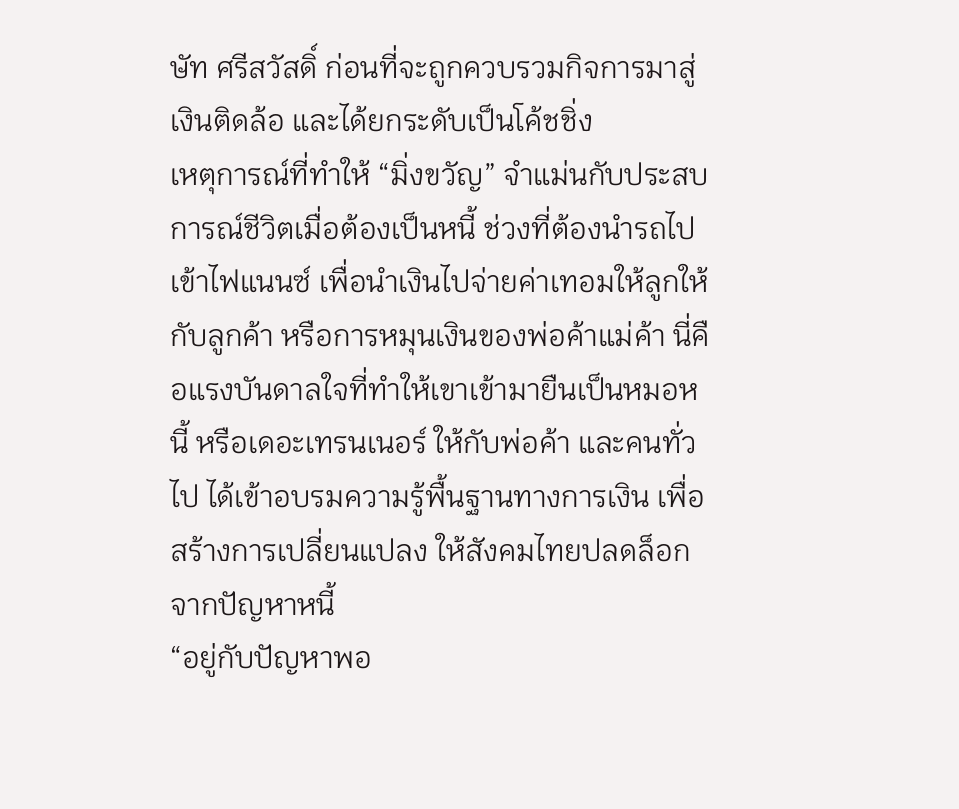ษัท ศรีสวัสดิ์ ก่อนที่จะถูกควบรวมกิจการมาสู่เงินติดล้อ และได้ยกระดับเป็นโค้ชชิ่ง
เหตุการณ์ที่ทำให้ “มิ่งขวัญ” จำแม่นกับประสบการณ์ชีวิตเมื่อต้องเป็นหนี้ ช่วงที่ต้องนำรถไปเข้าไฟแนนซ์ เพื่อนำเงินไปจ่ายค่าเทอมให้ลูกให้กับลูกค้า หรือการหมุนเงินของพ่อค้าแม่ค้า นี่คือแรงบันดาลใจที่ทำให้เขาเข้ามายืนเป็นหมอหนี้ หรือเดอะเทรนเนอร์ ให้กับพ่อค้า และคนทั่วไป ได้เข้าอบรมความรู้พื้นฐานทางการเงิน เพื่อสร้างการเปลี่ยนแปลง ให้สังคมไทยปลดล็อกจากปัญหาหนี้
“อยู่กับปัญหาพอ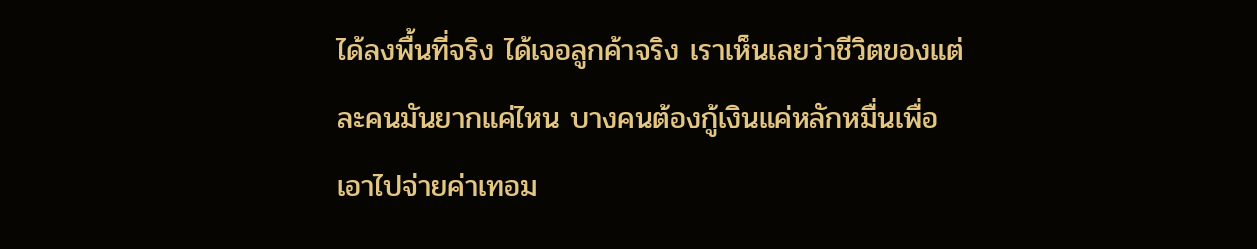ได้ลงพื้นที่จริง ได้เจอลูกค้าจริง เราเห็นเลยว่าชีวิตของแต่ละคนมันยากแค่ไหน บางคนต้องกู้เงินแค่หลักหมื่นเพื่อเอาไปจ่ายค่าเทอม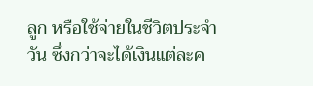ลูก หรือใช้จ่ายในชีวิตประจำวัน ซึ่งกว่าจะได้เงินแต่ละค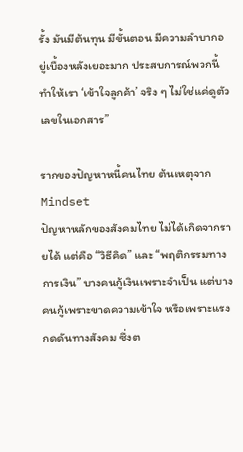รั้ง มันมีต้นทุน มีขั้นตอน มีความลำบากอยู่เบื้องหลังเยอะมาก ประสบการณ์พวกนี้ทำให้เรา ‘เข้าใจลูกค้า’ จริง ๆ ไม่ใช่แค่ดูตัวเลขในเอกสาร”

รากของปัญหาหนี้คนไทย ต้นเหตุจาก Mindset
ปัญหาหลักของสังคมไทย ไม่ได้เกิดจากรายได้ แต่คือ “วิธีคิด” และ “พฤติกรรมทางการเงิน” บางคนกู้เงินเพราะจำเป็น แต่บางคนกู้เพราะขาดความเข้าใจ หรือเพราะแรงกดดันทางสังคม ซึ่งต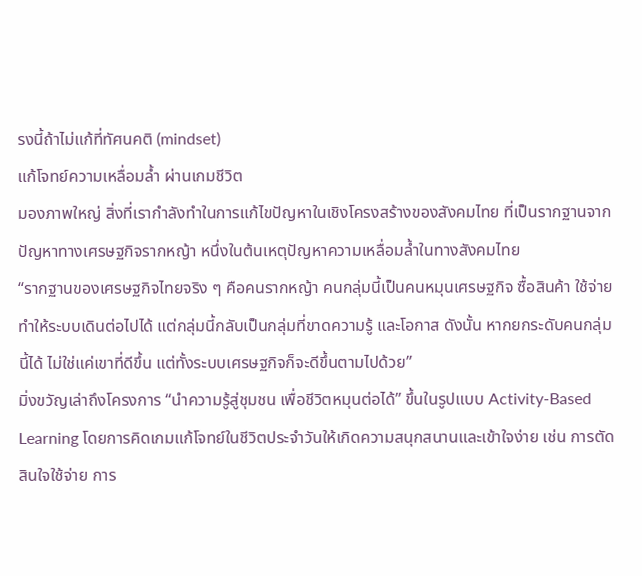รงนี้ถ้าไม่แก้ที่ทัศนคติ (mindset)
แก้โจทย์ความเหลื่อมล้ำ ผ่านเกมชีวิต
มองภาพใหญ่ สิ่งที่เรากำลังทำในการแก้ไขปัญหาในเชิงโครงสร้างของสังคมไทย ที่เป็นรากฐานจากปัญหาทางเศรษฐกิจรากหญ้า หนึ่งในต้นเหตุปัญหาความเหลื่อมล้ำในทางสังคมไทย
“รากฐานของเศรษฐกิจไทยจริง ๆ คือคนรากหญ้า คนกลุ่มนี้เป็นคนหมุนเศรษฐกิจ ซื้อสินค้า ใช้จ่าย ทำให้ระบบเดินต่อไปได้ แต่กลุ่มนี้กลับเป็นกลุ่มที่ขาดความรู้ และโอกาส ดังนั้น หากยกระดับคนกลุ่มนี้ได้ ไม่ใช่แค่เขาที่ดีขึ้น แต่ทั้งระบบเศรษฐกิจก็จะดีขึ้นตามไปด้วย”
มิ่งขวัญเล่าถึงโครงการ “นำความรู้สู่ชุมชน เพื่อชีวิตหมุนต่อได้” ขึ้นในรูปแบบ Activity-Based Learning โดยการคิดเกมแก้โจทย์ในชีวิตประจำวันให้เกิดความสนุกสนานและเข้าใจง่าย เช่น การตัดสินใจใช้จ่าย การ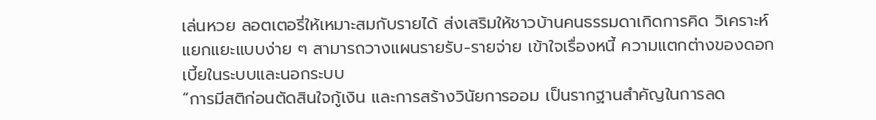เล่นหวย ลอตเตอรี่ให้เหมาะสมกับรายได้ ส่งเสริมให้ชาวบ้านคนธรรมดาเกิดการคิด วิเคราะห์ แยกแยะแบบง่าย ๆ สามารถวางแผนรายรับ-รายจ่าย เข้าใจเรื่องหนี้ ความแตกต่างของดอกเบี้ยในระบบและนอกระบบ
“การมีสติก่อนตัดสินใจกู้เงิน และการสร้างวินัยการออม เป็นรากฐานสำคัญในการลด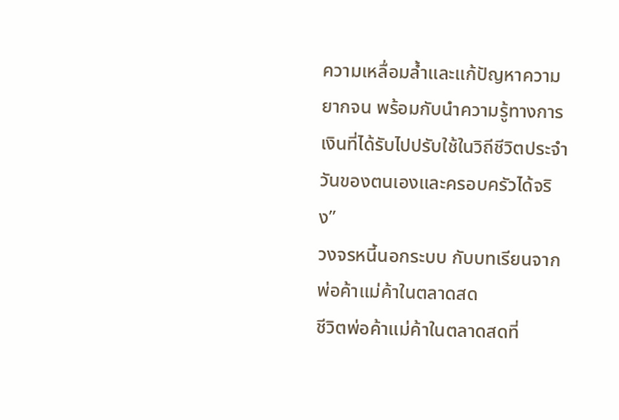ความเหลื่อมล้ำและแก้ปัญหาความยากจน พร้อมกับนำความรู้ทางการเงินที่ได้รับไปปรับใช้ในวิถีชีวิตประจำวันของตนเองและครอบครัวได้จริง”
วงจรหนี้นอกระบบ กับบทเรียนจากพ่อค้าแม่ค้าในตลาดสด
ชีวิตพ่อค้าแม่ค้าในตลาดสดที่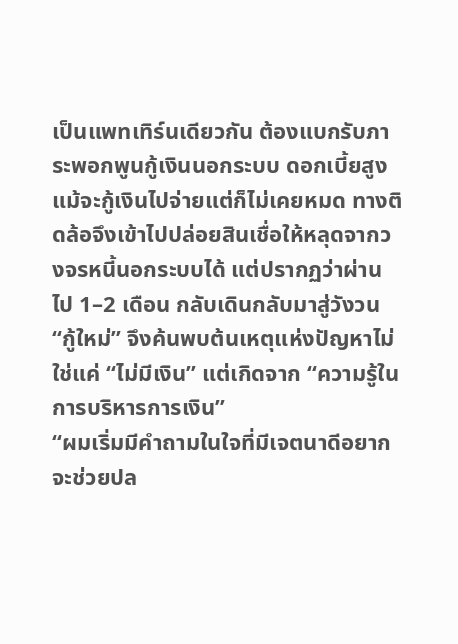เป็นแพทเทิร์นเดียวกัน ต้องแบกรับภาระพอกพูนกู้เงินนอกระบบ ดอกเบี้ยสูง แม้จะกู้เงินไปจ่ายแต่ก็ไม่เคยหมด ทางติดล้อจึงเข้าไปปล่อยสินเชื่อให้หลุดจากวงจรหนี้นอกระบบได้ แต่ปรากฏว่าผ่านไป 1–2 เดือน กลับเดินกลับมาสู่วังวน “กู้ใหม่” จึงค้นพบต้นเหตุแห่งปัญหาไม่ใช่แค่ “ไม่มีเงิน” แต่เกิดจาก “ความรู้ในการบริหารการเงิน”
“ผมเริ่มมีคำถามในใจที่มีเจตนาดีอยากจะช่วยปล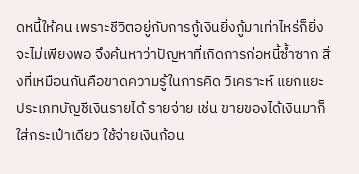ดหนี้ให้คน เพราะชีวิตอยู่กับการกู้เงินยิ่งกู้มาเท่าไหร่ก็ยิ่งจะไม่เพียงพอ จึงค้นหาว่าปัญหาที่เกิดการก่อหนี้ซ้ำซาก สิ่งที่เหมือนกันคือขาดความรู้ในการคิด วิเคราะห์ แยกแยะประเภทบัญชีเงินรายได้ รายจ่าย เช่น ขายของได้เงินมาก็ใส่กระเป๋าเดียว ใช้จ่ายเงินก้อน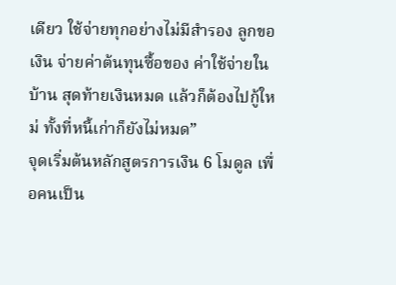เดียว ใช้จ่ายทุกอย่างไม่มีสำรอง ลูกขอเงิน จ่ายค่าต้นทุนซื้อของ ค่าใช้จ่ายในบ้าน สุดท้ายเงินหมด แล้วก็ต้องไปกู้ใหม่ ทั้งที่หนี้เก่าก็ยังไม่หมด”
จุดเริ่มต้นหลักสูตรการเงิน 6 โมดูล เพื่อคนเป็น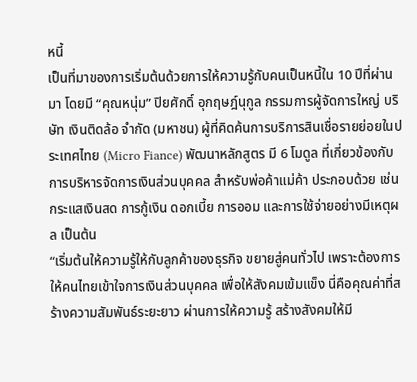หนี้
เป็นที่มาของการเริ่มต้นด้วยการให้ความรู้กับคนเป็นหนี้ใน 10 ปีที่ผ่านมา โดยมี “คุณหนุ่ม” ปิยศักดิ์ อุกฤษฎ์นุกูล กรรมการผู้จัดการใหญ่ บริษัท เงินติดล้อ จำกัด (มหาชน) ผู้ที่คิดค้นการบริการสินเชื่อรายย่อยในประเทศไทย (Micro Fiance) พัฒนาหลักสูตร มี 6 โมดูล ที่เกี่ยวข้องกับการบริหารจัดการเงินส่วนบุคคล สำหรับพ่อค้าแม่ค้า ประกอบด้วย เช่น กระแสเงินสด การกู้เงิน ดอกเบี้ย การออม และการใช้จ่ายอย่างมีเหตุผล เป็นต้น
“เริ่มต้นให้ความรู้ให้กับลูกค้าของธุรกิจ ขยายสู่คนทั่วไป เพราะต้องการให้คนไทยเข้าใจการเงินส่วนบุคคล เพื่อให้สังคมเข้มแข็ง นี่คือคุณค่าที่สร้างความสัมพันธ์ระยะยาว ผ่านการให้ความรู้ สร้างสังคมให้มี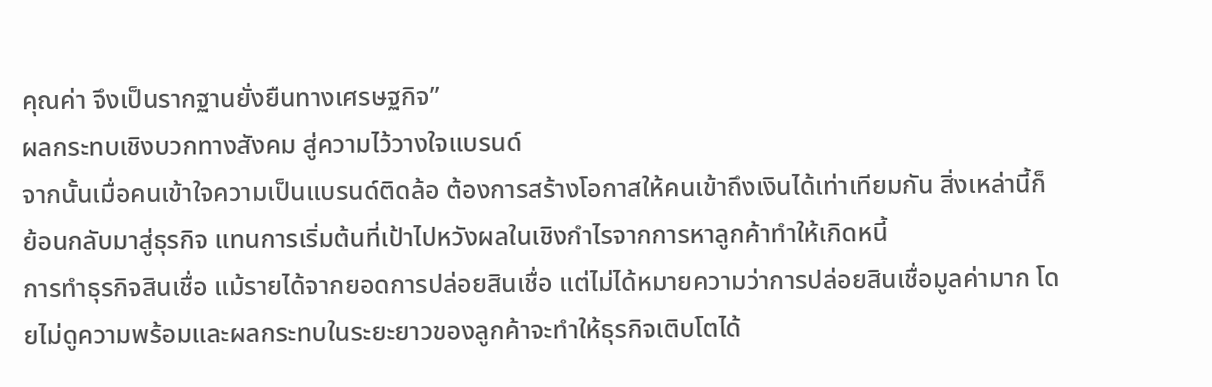คุณค่า จึงเป็นรากฐานยั่งยืนทางเศรษฐกิจ”
ผลกระทบเชิงบวกทางสังคม สู่ความไว้วางใจแบรนด์
จากนั้นเมื่อคนเข้าใจความเป็นแบรนด์ติดล้อ ต้องการสร้างโอกาสให้คนเข้าถึงเงินได้เท่าเทียมกัน สิ่งเหล่านี้ก็ย้อนกลับมาสู่ธุรกิจ แทนการเริ่มต้นที่เป้าไปหวังผลในเชิงกำไรจากการหาลูกค้าทำให้เกิดหนี้
การทำธุรกิจสินเชื่อ แม้รายได้จากยอดการปล่อยสินเชื่อ แต่ไม่ได้หมายความว่าการปล่อยสินเชื่อมูลค่ามาก โดยไม่ดูความพร้อมและผลกระทบในระยะยาวของลูกค้าจะทำให้ธุรกิจเติบโตได้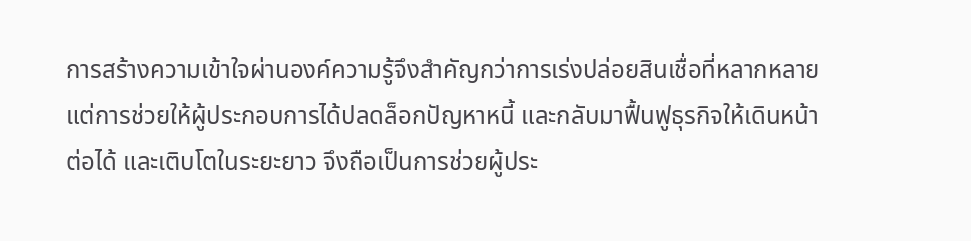การสร้างความเข้าใจผ่านองค์ความรู้จึงสำคัญกว่าการเร่งปล่อยสินเชื่อที่หลากหลาย แต่การช่วยให้ผู้ประกอบการได้ปลดล็อกปัญหาหนี้ และกลับมาฟื้นฟูธุรกิจให้เดินหน้าต่อได้ และเติบโตในระยะยาว จึงถือเป็นการช่วยผู้ประ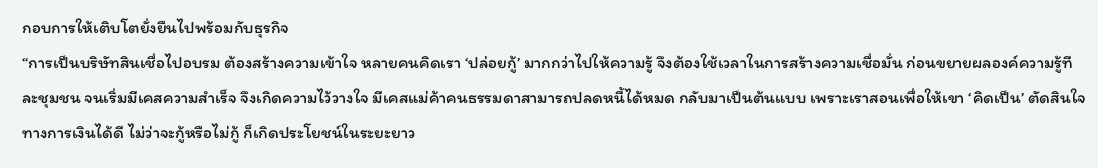กอบการให้เติบโตยั่งยืนไปพร้อมกับธุรกิจ
“การเป็นบริษัทสินเชื่อไปอบรม ต้องสร้างความเข้าใจ หลายคนคิดเรา ‘ปล่อยกู้’ มากกว่าไปให้ความรู้ จึงต้องใช้เวลาในการสร้างความเชื่อมั่น ก่อนขยายผลองค์ความรู้ทีละชุมชน จนเริ่มมีเคสความสำเร็จ จึงเกิดความไว้วางใจ มีเคสแม่ค้าคนธรรมดาสามารถปลดหนี้ได้หมด กลับมาเป็นต้นแบบ เพราะเราสอนเพื่อให้เขา ‘คิดเป็น’ ตัดสินใจทางการเงินได้ดี ไม่ว่าจะกู้หรือไม่กู้ ก็เกิดประโยชน์ในระยะยาว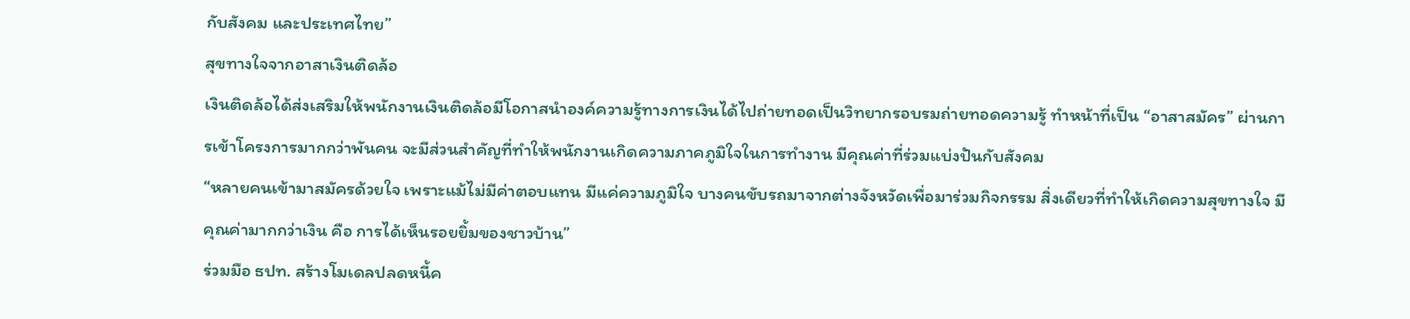กับสังคม และประเทศไทย”
สุขทางใจจากอาสาเงินติดล้อ
เงินติดล้อได้ส่งเสริมให้พนักงานเงินติดล้อมีโอกาสนำองค์ความรู้ทางการเงินได้ไปถ่ายทอดเป็นวิทยากรอบรมถ่ายทอดความรู้ ทำหน้าที่เป็น “อาสาสมัคร” ผ่านการเข้าโครงการมากกว่าพันคน จะมีส่วนสำคัญที่ทำให้พนักงานเกิดความภาคภูมิใจในการทำงาน มีคุณค่าที่ร่วมแบ่งปันกับสังคม
“หลายคนเข้ามาสมัครด้วยใจ เพราะแม้ไม่มีค่าตอบแทน มีแค่ความภูมิใจ บางคนขับรถมาจากต่างจังหวัดเพื่อมาร่วมกิจกรรม สิ่งเดียวที่ทำให้เกิดความสุขทางใจ มีคุณค่ามากกว่าเงิน คือ การได้เห็นรอยยิ้มของชาวบ้าน”
ร่วมมือ ธปท. สร้างโมเดลปลดหนี้ค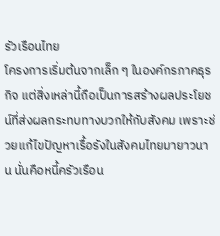รัวเรือนไทย
โครงการเริ่มต้นจากเล็ก ๆ ในองค์กรภาคธุรกิจ แต่สิ่งเหล่านี้ถือเป็นการสร้างผลประโยชน์ที่ส่งผลกระทบทางบวกให้กับสังคม เพราะช่วยแก้ไขปัญหาเรื้อรังในสังคมไทยมายาวนาน นั่นคือหนี้ครัวเรือน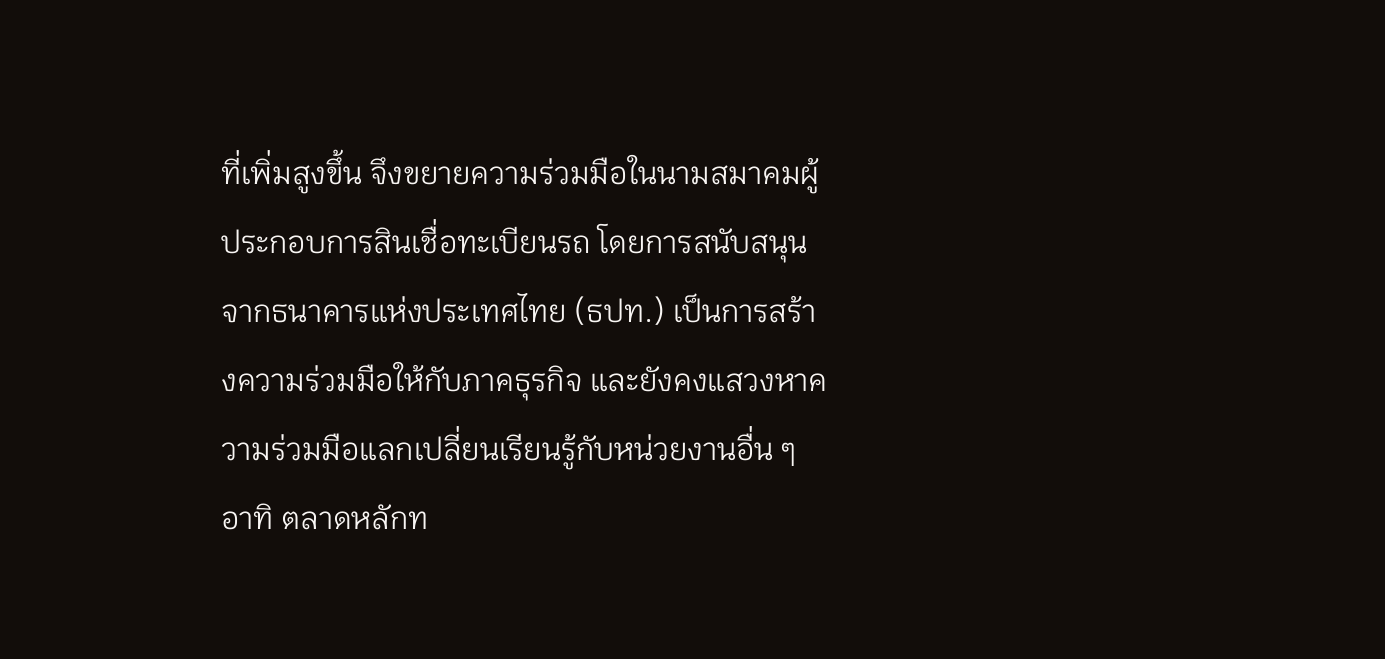ที่เพิ่มสูงขึ้น จึงขยายความร่วมมือในนามสมาคมผู้ประกอบการสินเชื่อทะเบียนรถ โดยการสนับสนุนจากธนาคารแห่งประเทศไทย (ธปท.) เป็นการสร้างความร่วมมือให้กับภาคธุรกิจ และยังคงแสวงหาความร่วมมือแลกเปลี่ยนเรียนรู้กับหน่วยงานอื่น ๆ อาทิ ตลาดหลักท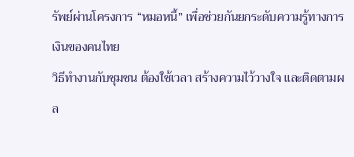รัพย์ผ่านโครงการ “หมอหนี้” เพื่อช่วยกันยกระดับความรู้ทางการเงินของคนไทย
วิธีทำงานกับชุมชน ต้องใช้เวลา สร้างความไว้วางใจ และติดตามผล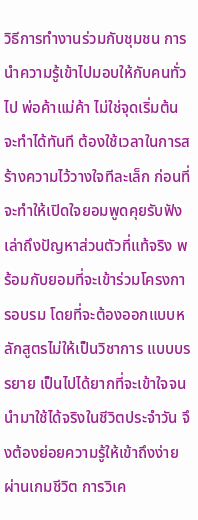วิธีการทำงานร่วมกับชุมชน การนำความรู้เข้าไปมอบให้กับคนทั่วไป พ่อค้าแม่ค้า ไม่ใช่จุดเริ่มต้นจะทำได้ทันที ต้องใช้เวลาในการสร้างความไว้วางใจทีละเล็ก ก่อนที่จะทำให้เปิดใจยอมพูดคุยรับฟัง เล่าถึงปัญหาส่วนตัวที่แท้จริง พร้อมกับยอมที่จะเข้าร่วมโครงการอบรม โดยที่จะต้องออกแบบหลักสูตรไม่ให้เป็นวิชาการ แบบบรรยาย เป็นไปได้ยากที่จะเข้าใจจนนำมาใช้ได้จริงในชีวิตประจำวัน จึงต้องย่อยความรู้ให้เข้าถึงง่ายผ่านเกมชีวิต การวิเค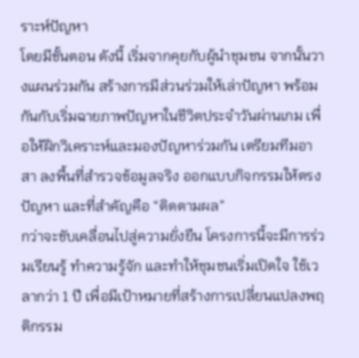ราะห์ปัญหา
โดยมีขั้นตอน ดังนี้ เริ่มจากคุยกับผู้นำชุมชน จากนั้นวางแผนร่วมกัน สร้างการมีส่วนร่วมให้เล่าปัญหา พร้อมกันกับเริ่มฉายภาพปัญหาในชีวิตประจำวันผ่านเกม เพื่อให้ฝึกวิเคราะห์และมองปัญหาร่วมกัน เตรียมทีมอาสา ลงพื้นที่สำรวจข้อมูลจริง ออกแบบกิจกรรมให้ตรงปัญหา และที่สำคัญคือ “ติดตามผล”
กว่าจะขับเคลื่อนไปสู่ความยั่งยืน โครงการนี้จะมีการร่วมเรียนรู้ ทำความรู้จัก และทำให้ชุมชนเริ่มเปิดใจ ใช้เวลากว่า 1 ปี เพื่อมีเป้าหมายที่สร้างการเปลี่ยนแปลงพฤติกรรม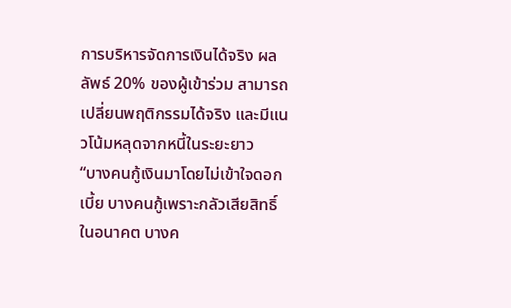การบริหารจัดการเงินได้จริง ผลลัพธ์ 20% ของผู้เข้าร่วม สามารถเปลี่ยนพฤติกรรมได้จริง และมีแนวโน้มหลุดจากหนี้ในระยะยาว
“บางคนกู้เงินมาโดยไม่เข้าใจดอกเบี้ย บางคนกู้เพราะกลัวเสียสิทธิ์ในอนาคต บางค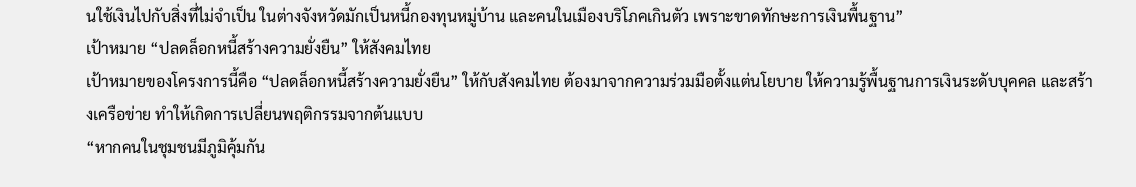นใช้เงินไปกับสิ่งที่ไม่จำเป็น ในต่างจังหวัดมักเป็นหนี้กองทุนหมู่บ้าน และคนในเมืองบริโภคเกินตัว เพราะขาดทักษะการเงินพื้นฐาน”
เป้าหมาย “ปลดล็อกหนี้สร้างความยั่งยืน” ให้สังคมไทย
เป้าหมายของโครงการนี้คือ “ปลดล็อกหนี้สร้างความยั่งยืน” ให้กับสังคมไทย ต้องมาจากความร่วมมือตั้งแต่นโยบาย ให้ความรู้พื้นฐานการเงินระดับบุคคล และสร้างเครือข่าย ทำให้เกิดการเปลี่ยนพฤติกรรมจากต้นแบบ
“หากคนในชุมชนมีภูมิคุ้มกัน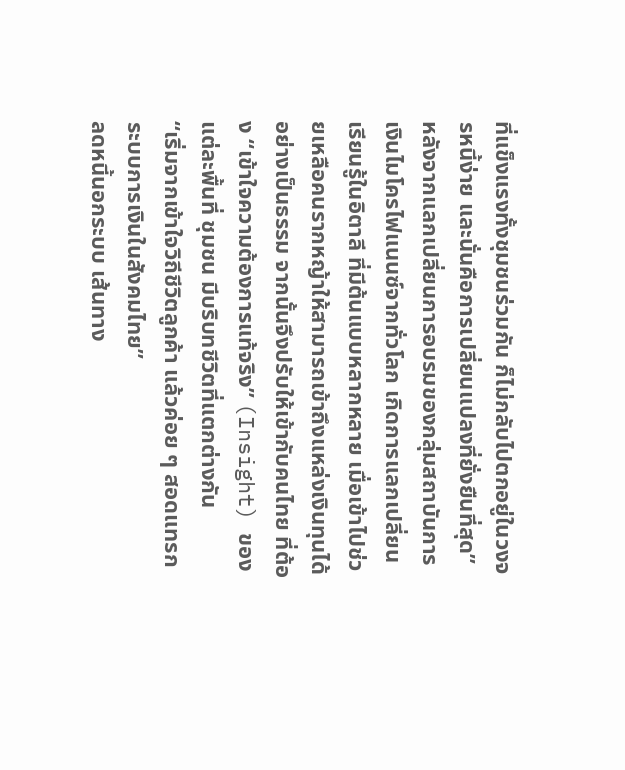ที่แข็งแรงทั้งชุมชนร่วมกัน ก็ไม่กลับไปตกอยู่ในวงจรหนี้ง่าย และนั่นคือการเปลี่ยนแปลงที่ยั่งยืนที่สุด”
หลังจากแลกเปลี่ยนการอบรมของกลุ่มสถาบันการเงินไมโครไฟแนนซ์จากทั่วโลก เกิดการแลกเปลี่ยนเรียนรู้ในอิตาลี ที่มีต้นแบบหลากหลาย เมื่อเข้าไปช่วยเหลือคนรากหญ้าให้สามารถเข้าถึงแหล่งเงินทุนได้อย่างเป็นธรรม จากนั้นจึงปรับให้เข้ากับคนไทย ที่ต้อง “เข้าใจความต้องการแท้จริง” (Insight) ของแต่ละพื้นที่ ชุมชน มีบริบทชีวิตที่แตกต่างกัน
“เริ่มจากเข้าใจวิถีชีวิตลูกค้า แล้วค่อย ๆ สอดแทรกระบบการเงินในสังคมไทย”
ลดหนี้นอกระบบ เส้นทาง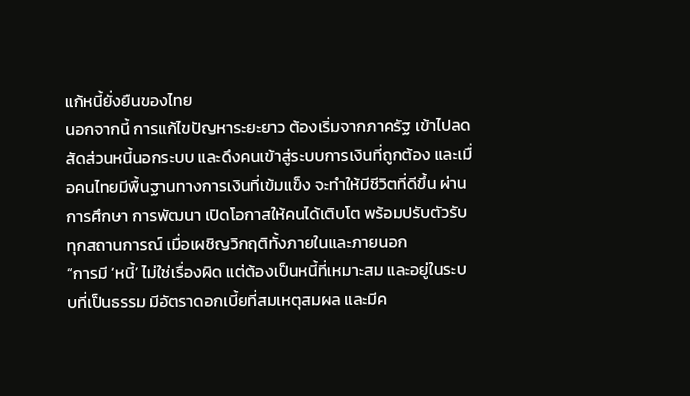แก้หนี้ยั่งยืนของไทย
นอกจากนี้ การแก้ไขปัญหาระยะยาว ต้องเริ่มจากภาครัฐ เข้าไปลดสัดส่วนหนี้นอกระบบ และดึงคนเข้าสู่ระบบการเงินที่ถูกต้อง และเมื่อคนไทยมีพื้นฐานทางการเงินที่เข้มแข็ง จะทำให้มีชีวิตที่ดีขึ้น ผ่านการศึกษา การพัฒนา เปิดโอกาสให้คนได้เติบโต พร้อมปรับตัวรับทุกสถานการณ์ เมื่อเผชิญวิกฤติทั้งภายในและภายนอก
“การมี ‘หนี้’ ไม่ใช่เรื่องผิด แต่ต้องเป็นหนี้ที่เหมาะสม และอยู่ในระบบที่เป็นธรรม มีอัตราดอกเบี้ยที่สมเหตุสมผล และมีค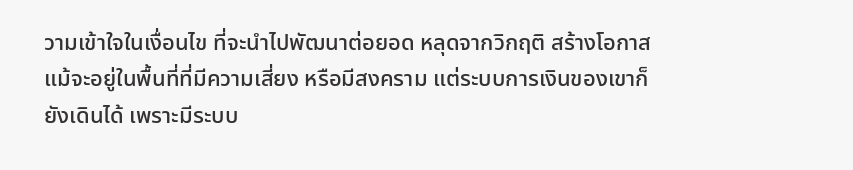วามเข้าใจในเงื่อนไข ที่จะนำไปพัฒนาต่อยอด หลุดจากวิกฤติ สร้างโอกาส แม้จะอยู่ในพื้นที่ที่มีความเสี่ยง หรือมีสงคราม แต่ระบบการเงินของเขาก็ยังเดินได้ เพราะมีระบบ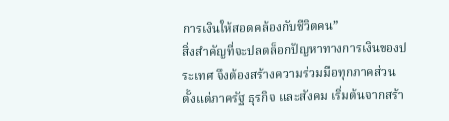การเงินให้สอดคล้องกับชีวิตคน”
สิ่งสำคัญที่จะปลดล็อกปัญหาทางการเงินของประเทศ จึงต้องสร้างความร่วมมือทุกภาคส่วน ตั้งแต่ภาครัฐ ธุรกิจ และสังคม เริ่มต้นจากสร้า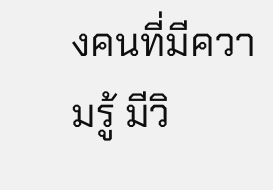งคนที่มีความรู้ มีวิ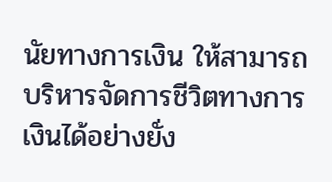นัยทางการเงิน ให้สามารถบริหารจัดการชีวิตทางการเงินได้อย่างยั่ง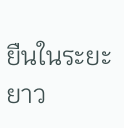ยืนในระยะยาว